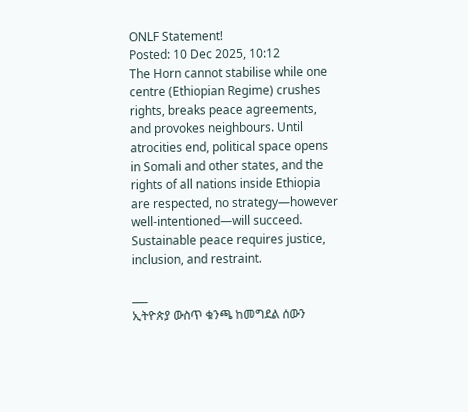ONLF Statement!
Posted: 10 Dec 2025, 10:12
The Horn cannot stabilise while one centre (Ethiopian Regime) crushes rights, breaks peace agreements, and provokes neighbours. Until atrocities end, political space opens in Somali and other states, and the rights of all nations inside Ethiopia are respected, no strategy—however well-intentioned—will succeed. Sustainable peace requires justice, inclusion, and restraint.

___
ኢትዮጵያ ውስጥ ቁንጫ ከመግደል ሰውን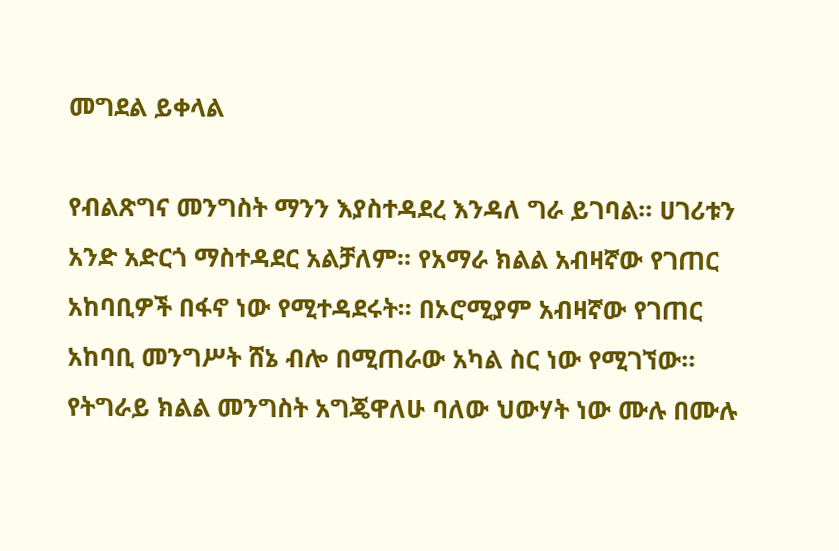መግደል ይቀላል

የብልጽግና መንግስት ማንን እያስተዳደረ እንዳለ ግራ ይገባል። ሀገሪቱን አንድ አድርጎ ማስተዳደር አልቻለም። የአማራ ክልል አብዛኛው የገጠር አከባቢዎች በፋኖ ነው የሚተዳደሩት። በኦሮሚያም አብዛኛው የገጠር አከባቢ መንግሥት ሸኔ ብሎ በሚጠራው አካል ስር ነው የሚገኘው። የትግራይ ክልል መንግስት አግጄዋለሁ ባለው ህውሃት ነው ሙሉ በሙሉ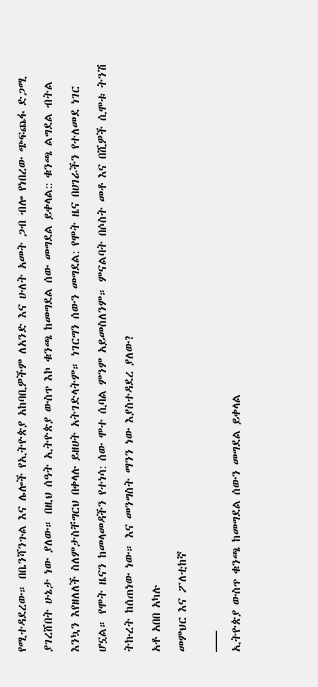የሚተዳደረው። በቤንሻንጉል እና ሌሎች የኢትዮጵያ አከባቢዎችም ለአንድ እና ሁለት አመት ጋብ ብሎ የነበረው ጭፍጨፋ ድጋሚ ያገረሸበት ሁኔታ ነው ያለው። በዚህ ሰዓት ኢትዮጵያ ውስጥ እኮ ቁንጫ ከመግደል ሰው መግደል ይቀላል:: ቁንጫ ልግደል ብትል እንኳን እየዘለለች ስለምታስቸግርህ በቀላሉ ይዘሀት አትገድላትም። ነገርግን ሰውን መግደል: የሞት ዜና በሀገራችን የተለመደ ነገር ሆኗል። የሞት ዜናን ከመላመዳችን የተነሳ: ሰው ሞተ ሲባል ምንም አይመስለንም። ምናልባት በሶስት መቶ እና በሺዎች ሲሞቱ ትንሽ ትኩረት ከሰጠነው ነው። እና መንግስት ማንን ነው እያስተዳደረ ያለው?
አቶ አበበ አካሉ
መምህር እና ፖለቲከኛ
___
ኢትዮጵያ ውስጥ ቁንጫ ከመግደል ሰውን መግደል ይቀላል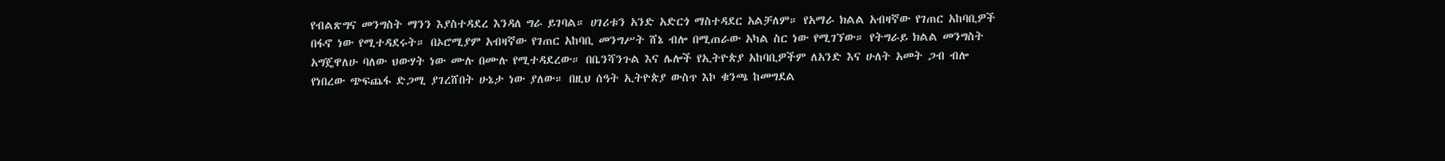የብልጽግና መንግስት ማንን እያስተዳደረ እንዳለ ግራ ይገባል። ሀገሪቱን አንድ አድርጎ ማስተዳደር አልቻለም። የአማራ ክልል አብዛኛው የገጠር አከባቢዎች በፋኖ ነው የሚተዳደሩት። በኦሮሚያም አብዛኛው የገጠር አከባቢ መንግሥት ሸኔ ብሎ በሚጠራው አካል ስር ነው የሚገኘው። የትግራይ ክልል መንግስት አግጄዋለሁ ባለው ህውሃት ነው ሙሉ በሙሉ የሚተዳደረው። በቤንሻንጉል እና ሌሎች የኢትዮጵያ አከባቢዎችም ለአንድ እና ሁለት አመት ጋብ ብሎ የነበረው ጭፍጨፋ ድጋሚ ያገረሸበት ሁኔታ ነው ያለው። በዚህ ሰዓት ኢትዮጵያ ውስጥ እኮ ቁንጫ ከመግደል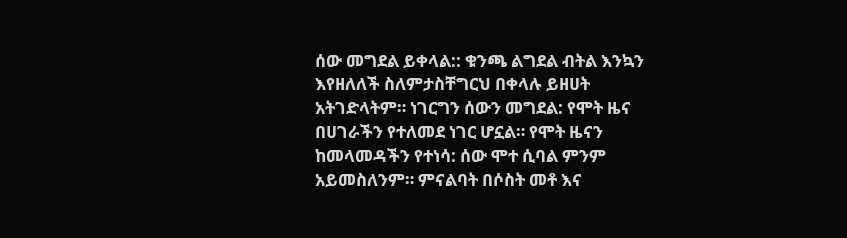ሰው መግደል ይቀላል:: ቁንጫ ልግደል ብትል እንኳን እየዘለለች ስለምታስቸግርህ በቀላሉ ይዘሀት አትገድላትም። ነገርግን ሰውን መግደል: የሞት ዜና በሀገራችን የተለመደ ነገር ሆኗል። የሞት ዜናን ከመላመዳችን የተነሳ: ሰው ሞተ ሲባል ምንም አይመስለንም። ምናልባት በሶስት መቶ እና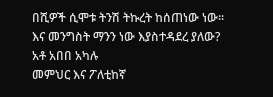በሺዎች ሲሞቱ ትንሽ ትኩረት ከሰጠነው ነው። እና መንግስት ማንን ነው እያስተዳደረ ያለው?
አቶ አበበ አካሉ
መምህር እና ፖለቲከኛ